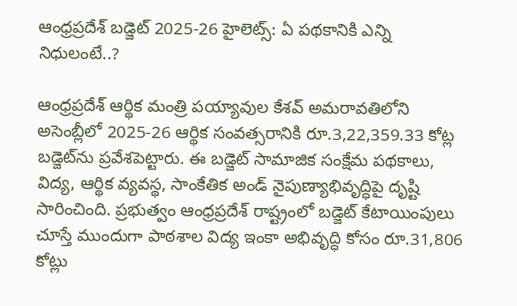ఆంధ్రప్రదేశ్ బడ్జెట్ 2025-26 హైలెట్స్: ఏ పథకానికి ఎన్ని నిధులంటే..?

ఆంధ్రప్రదేశ్ ఆర్థిక మంత్రి పయ్యావుల కేశవ్ అమరావతిలోని అసెంబ్లీలో 2025-26 ఆర్థిక సంవత్సరానికి రూ.3,22,359.33 కోట్ల బడ్జెట్‌ను ప్రవేశపెట్టారు. ఈ బడ్జెట్ సామాజిక సంక్షేమ పథకాలు, విద్య, ఆర్థిక వ్యవస్థ, సాంకేతిక అండ్ నైపుణ్యాభివృద్ధిపై దృష్టి సారించింది. ప్రభుత్వం ఆంధ్రప్రదేశ్ రాష్ట్రంలో బడ్జెట్ కేటాయింపులు చూస్తే ముందుగా పాఠశాల విద్య ఇంకా అభివృద్ధి కోసం రూ.31,806 కోట్లు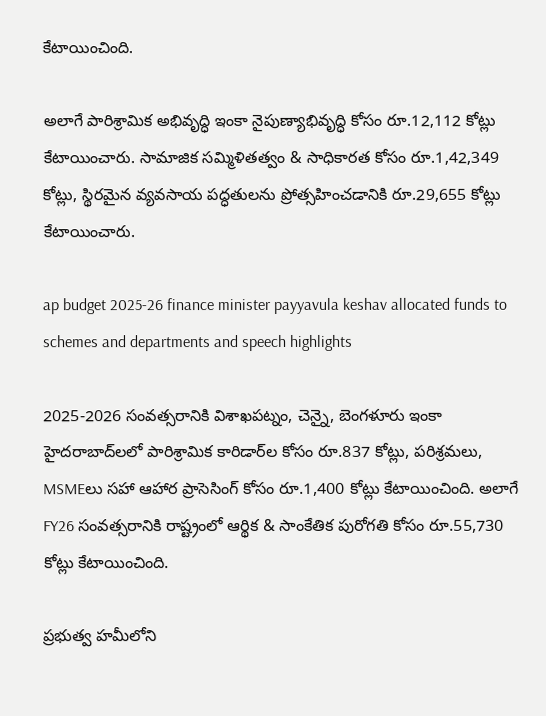కేటాయించింది.

అలాగే పారిశ్రామిక అభివృద్ధి ఇంకా నైపుణ్యాభివృద్ధి కోసం రూ.12,112 కోట్లు కేటాయించారు. సామాజిక సమ్మిళితత్వం & సాధికారత కోసం రూ.1,42,349 కోట్లు, స్థిరమైన వ్యవసాయ పద్ధతులను ప్రోత్సహించడానికి రూ.29,655 కోట్లు కేటాయించారు.

ap budget 2025-26 finance minister payyavula keshav allocated funds to schemes and departments and speech highlights

2025-2026 సంవత్సరానికి విశాఖపట్నం, చెన్నై, బెంగళూరు ఇంకా హైదరాబాద్‌లలో పారిశ్రామిక కారిడార్‌ల కోసం రూ.837 కోట్లు, పరిశ్రమలు, MSMEలు సహా ఆహార ప్రాసెసింగ్ కోసం రూ.1,400 కోట్లు కేటాయించింది. అలాగే FY26 సంవత్సరానికి రాష్ట్రంలో ఆర్థిక & సాంకేతిక పురోగతి కోసం రూ.55,730 కోట్లు కేటాయించింది.

ప్రభుత్వ హమీలోని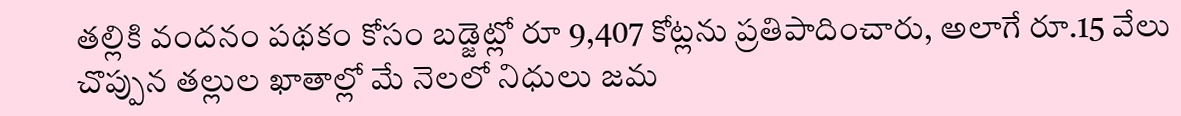తల్లికి వందనం పథకం కోసం బడ్జెట్లో రూ 9,407 కోట్లను ప్రతిపాదించారు, అలాగే రూ.15 వేలు చొప్పున తల్లుల ఖాతాల్లో మే నెలలో నిధులు జమ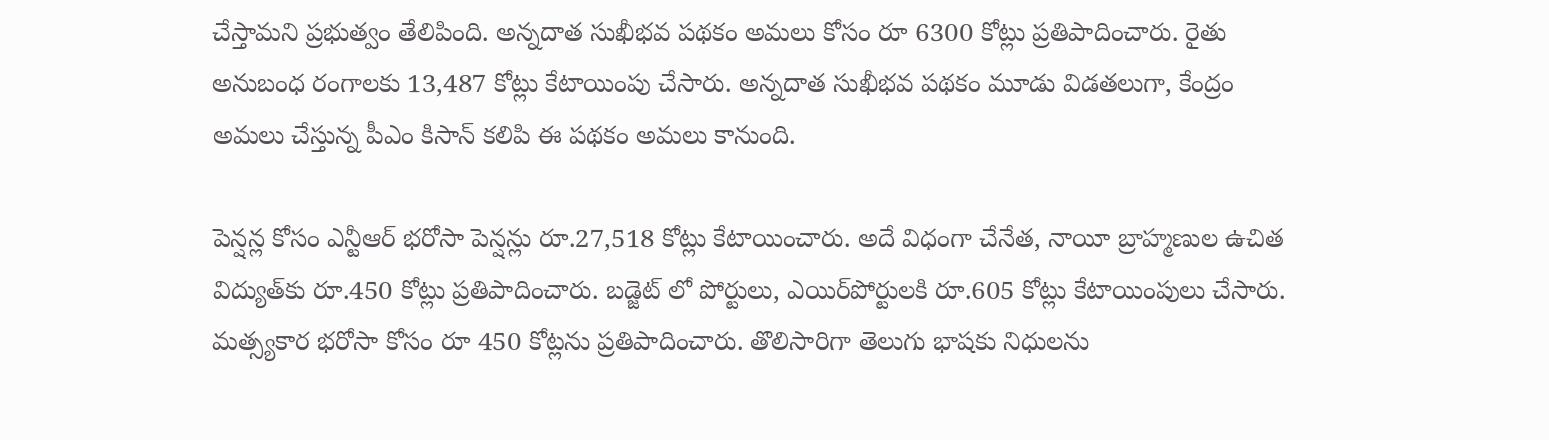చేస్తామని ప్రభుత్వం తేలిపింది. అన్నదాత సుఖీభవ పథకం అమలు కోసం రూ 6300 కోట్లు ప్రతిపాదించారు. రైతు అనుబంధ రంగాలకు 13,487 కోట్లు కేటాయింపు చేసారు. అన్నదాత సుఖీభవ పథకం మూడు విడతలుగా, కేంద్రం అమలు చేస్తున్న పీఎం కిసాన్ కలిపి ఈ పథకం అమలు కానుంది.

పెన్షన్ల కోసం ఎన్టీఆర్‌ భరోసా పెన్షన్లు రూ.27,518 కోట్లు కేటాయించారు. అదే విధంగా చేనేత, నాయీ బ్రాహ్మణుల ఉచిత విద్యుత్‌కు రూ.450 కోట్లు ప్రతిపాదించారు. బడ్జెట్ లో పోర్టులు, ఎయిర్‌పోర్టులకి రూ.605 కోట్లు కేటాయింపులు చేసారు. మత్స్యకార భరోసా కోసం రూ 450 కోట్లను ప్రతిపాదించారు. తొలిసారిగా తెలుగు భాషకు నిధులను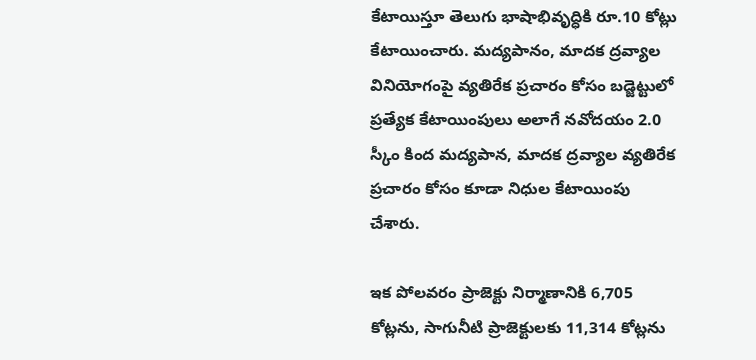కేటాయిస్తూ తెలుగు భాషాభివృద్ధికి రూ.10 కోట్లు కేటాయించారు. మద్యపానం, మాదక ద్రవ్యాల వినియోగంపై వ్యతిరేక ప్రచారం కోసం బడ్జెట్టులో ప్రత్యేక కేటాయింపులు అలాగే నవోదయం 2.0 స్కీం కింద మద్యపాన, మాదక ద్రవ్యాల వ్యతిరేక ప్రచారం కోసం కూడా నిధుల కేటాయింపు చేశారు.

ఇక పోలవరం ప్రాజెక్టు నిర్మాణానికి 6,705 కోట్లను, సాగునీటి ప్రాజెక్టులకు 11,314 కోట్లను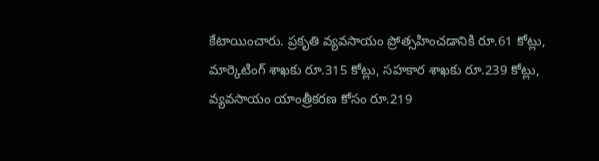కేటాయించారు. ప్రకృతి వ్యవసాయం ప్రోత్సహించడానికి రూ.61 కోట్లు, మార్కెటింగ్ శాఖకు రూ.315 కోట్లు, సహకార శాఖకు రూ.239 కోట్లు, వ్యవసాయం యాంత్రీకరణ కోసం రూ.219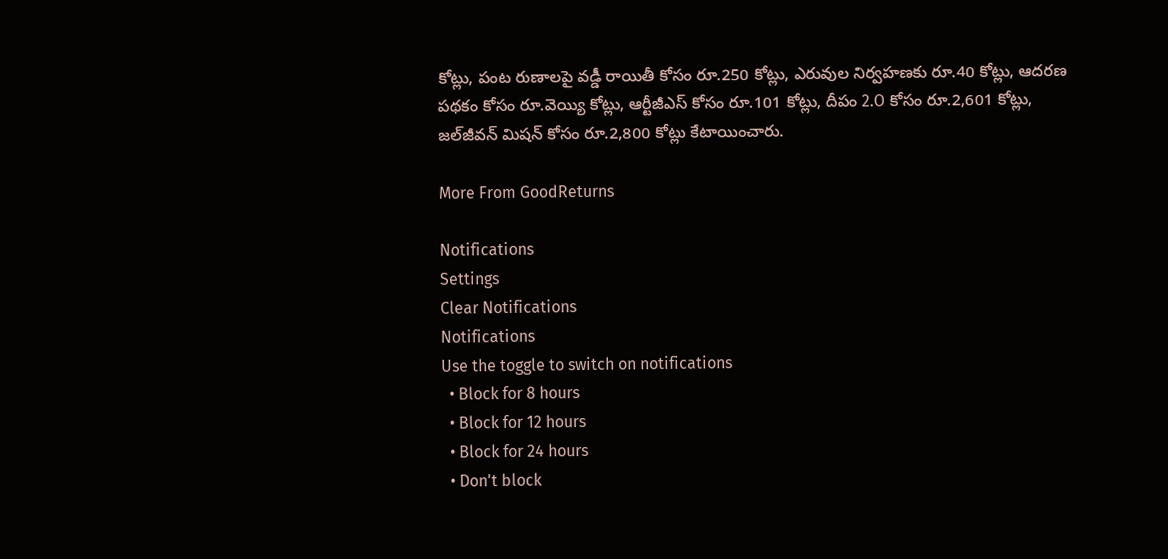కోట్లు, పంట రుణాలపై వడ్డీ రాయితీ కోసం రూ.250 కోట్లు, ఎరువుల నిర్వహణకు రూ.40 కోట్లు, ఆదరణ పథకం కోసం రూ.వెయ్యి కోట్లు, ఆర్టీజీఎస్ కోసం రూ.101 కోట్లు, దీపం 2.O కోసం రూ.2,601 కోట్లు, జల్‌జీవన్ మిషన్ కోసం రూ.2,800 కోట్లు కేటాయించారు.

More From GoodReturns

Notifications
Settings
Clear Notifications
Notifications
Use the toggle to switch on notifications
  • Block for 8 hours
  • Block for 12 hours
  • Block for 24 hours
  • Don't block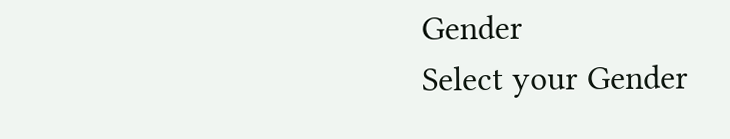Gender
Select your Gender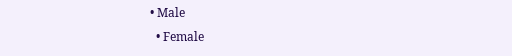• Male
  • Female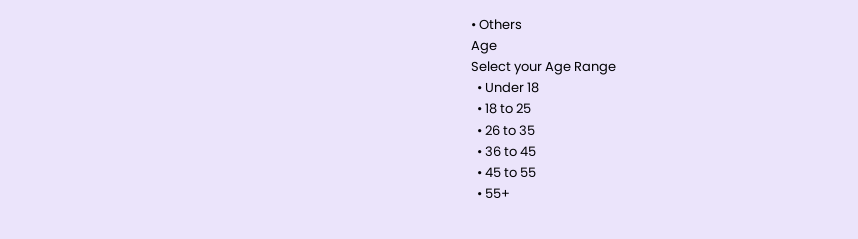• Others
Age
Select your Age Range
  • Under 18
  • 18 to 25
  • 26 to 35
  • 36 to 45
  • 45 to 55
  • 55+